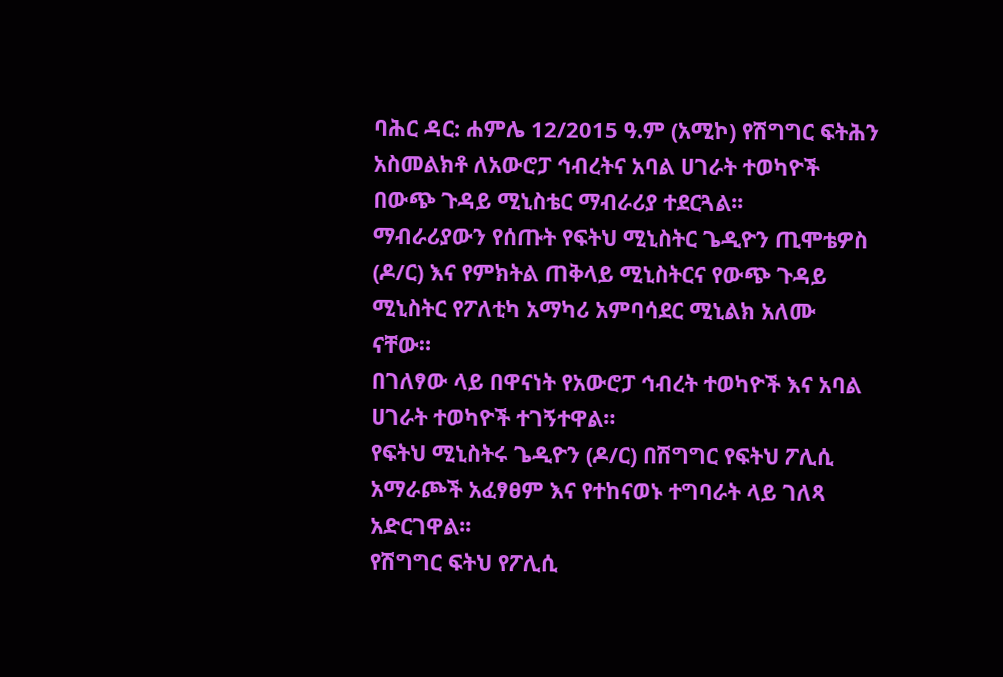ባሕር ዳር: ሐምሌ 12/2015 ዓ.ም (አሚኮ) የሽግግር ፍትሕን አስመልክቶ ለአውሮፓ ኅብረትና አባል ሀገራት ተወካዮች በውጭ ጉዳይ ሚኒስቴር ማብራሪያ ተደርጓል፡፡
ማብራሪያውን የሰጡት የፍትህ ሚኒስትር ጌዲዮን ጢሞቴዎስ (ዶ/ር) እና የምክትል ጠቅላይ ሚኒስትርና የውጭ ጉዳይ ሚኒስትር የፖለቲካ አማካሪ አምባሳደር ሚኒልክ አለሙ ናቸው።
በገለፃው ላይ በዋናነት የአውሮፓ ኅብረት ተወካዮች እና አባል ሀገራት ተወካዮች ተገኝተዋል።
የፍትህ ሚኒስትሩ ጌዲዮን (ዶ/ር) በሽግግር የፍትህ ፖሊሲ አማራጮች አፈፃፀም እና የተከናወኑ ተግባራት ላይ ገለጻ አድርገዋል፡፡
የሽግግር ፍትህ የፖሊሲ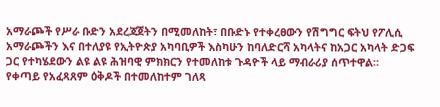አማራጮች የሥራ ቡድን አደረጃጀትን በሚመለከት፣ በቡድኑ የተቀረፀውን የሽግግር ፍትህ የፖሊሲ አማራጮችን እና በተለያዩ የኢትዮጵያ አካባቢዎች እስካሁን ከባለድርሻ አካላትና ከአጋር አካላት ድጋፍ ጋር የተካሄደውን ልዩ ልዩ ሕዝባዊ ምክክርን የተመለከቱ ጉዳዮች ላይ ማብራሪያ ሰጥተዋል።
የቀጣይ የአፈጻጸም ዕቅዶች በተመለከተም ገለጻ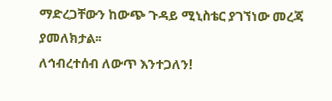ማድረጋቸውን ከውጭ ጉዳይ ሚኒስቴር ያገኘነው መረጃ ያመለክታል፡፡
ለኅብረተሰብ ለውጥ እንተጋለን!